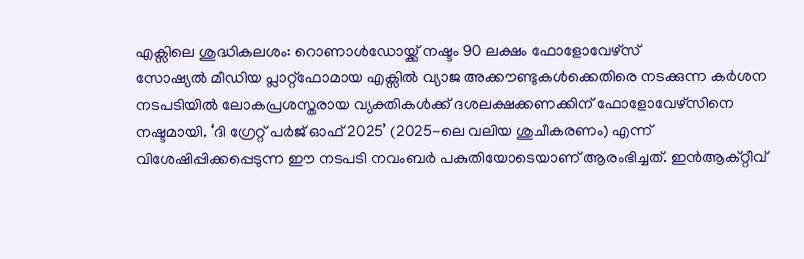എക്സിലെ ശുദ്ധികലശം: റൊണാൾഡോയ്ക്ക് നഷ്ടം 90 ലക്ഷം ഫോളോവേഴ്സ്
സോഷ്യൽ മീഡിയ പ്ലാറ്റ്ഫോമായ എക്സിൽ വ്യാജ അക്കൗണ്ടുകൾക്കെതിരെ നടക്കുന്ന കർശന നടപടിയിൽ ലോകപ്രശസ്തരായ വ്യക്തികൾക്ക് ദശലക്ഷക്കണക്കിന് ഫോളോവേഴ്സിനെ നഷ്ടമായി. ‘ദി ഗ്രേറ്റ് പർജ് ഓഫ് 2025’ (2025-ലെ വലിയ ശുചീകരണം) എന്ന് വിശേഷിപ്പിക്കപ്പെടുന്ന ഈ നടപടി നവംബർ പകുതിയോടെയാണ് ആരംഭിച്ചത്. ഇൻആക്റ്റീവ്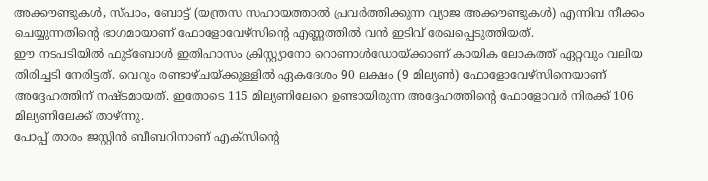അക്കൗണ്ടുകൾ, സ്പാം, ബോട്ട് (യന്ത്രസ സഹായത്താൽ പ്രവർത്തിക്കുന്ന വ്യാജ അക്കൗണ്ടുകൾ) എന്നിവ നീക്കം ചെയ്യുന്നതിന്റെ ഭാഗമായാണ് ഫോളോവേഴ്സിന്റെ എണ്ണത്തിൽ വൻ ഇടിവ് രേഖപ്പെടുത്തിയത്.
ഈ നടപടിയിൽ ഫുട്ബോൾ ഇതിഹാസം ക്രിസ്റ്റ്യാനോ റൊണാൾഡോയ്ക്കാണ് കായിക ലോകത്ത് ഏറ്റവും വലിയ തിരിച്ചടി നേരിട്ടത്. വെറും രണ്ടാഴ്ചയ്ക്കുള്ളിൽ ഏകദേശം 90 ലക്ഷം (9 മില്യൺ) ഫോളോവേഴ്സിനെയാണ് അദ്ദേഹത്തിന് നഷ്ടമായത്. ഇതോടെ 115 മില്യണിലേറെ ഉണ്ടായിരുന്ന അദ്ദേഹത്തിന്റെ ഫോളോവർ നിരക്ക് 106 മില്യണിലേക്ക് താഴ്ന്നു.
പോപ്പ് താരം ജസ്റ്റിൻ ബീബറിനാണ് എക്സിൻ്റെ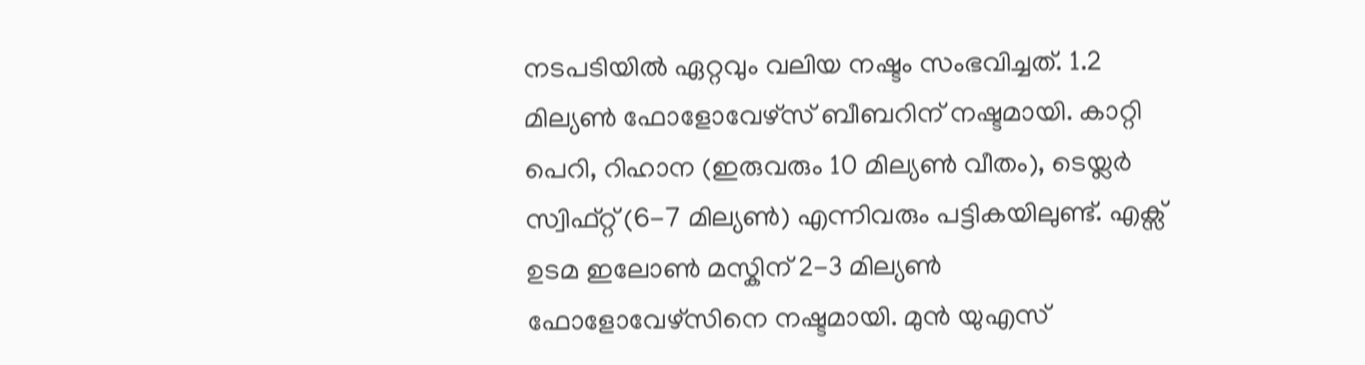നടപടിയിൽ ഏറ്റവും വലിയ നഷ്ടം സംഭവിച്ചത്. 1.2 മില്യൺ ഫോളോവേഴ്സ് ബീബറിന് നഷ്ടമായി. കാറ്റി പെറി, റിഹാന (ഇരുവരും 10 മില്യൺ വീതം), ടെയ്ലർ സ്വിഫ്റ്റ് (6-7 മില്യൺ) എന്നിവരും പട്ടികയിലുണ്ട്. എക്സ് ഉടമ ഇലോൺ മസ്കിന് 2-3 മില്യൺ ഫോളോവേഴ്സിനെ നഷ്ടമായി. മുൻ യുഎസ്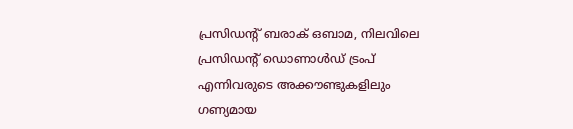പ്രസിഡന്റ് ബരാക് ഒബാമ, നിലവിലെ പ്രസിഡന്റ് ഡൊണാൾഡ് ട്രംപ് എന്നിവരുടെ അക്കൗണ്ടുകളിലും ഗണ്യമായ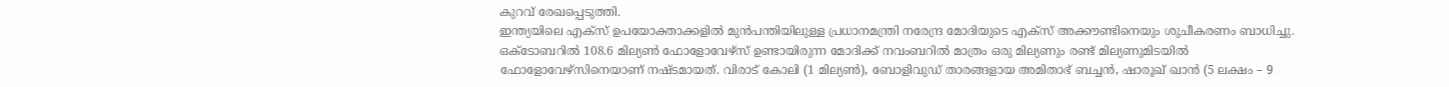കുറവ് രേഖപ്പെടുത്തി.
ഇന്ത്യയിലെ എക്സ് ഉപയോക്താക്കളിൽ മുൻപന്തിയിലുള്ള പ്രധാനമന്ത്രി നരേന്ദ്ര മോദിയുടെ എക്സ് അക്കൗണ്ടിനെയും ശുചീകരണം ബാധിച്ചു. ഒക്ടോബറിൽ 108.6 മില്യൺ ഫോളോവേഴ്സ് ഉണ്ടായിരുന്ന മോദിക്ക് നവംബറിൽ മാത്രം ഒരു മില്യണും രണ്ട് മില്യണുമിടയിൽ ഫോളോവേഴ്സിനെയാണ് നഷ്ടമായത്. വിരാട് കോലി (1 മില്യൺ), ബോളിവുഡ് താരങ്ങളായ അമിതാഭ് ബച്ചൻ, ഷാരൂഖ് ഖാൻ (5 ലക്ഷം – 9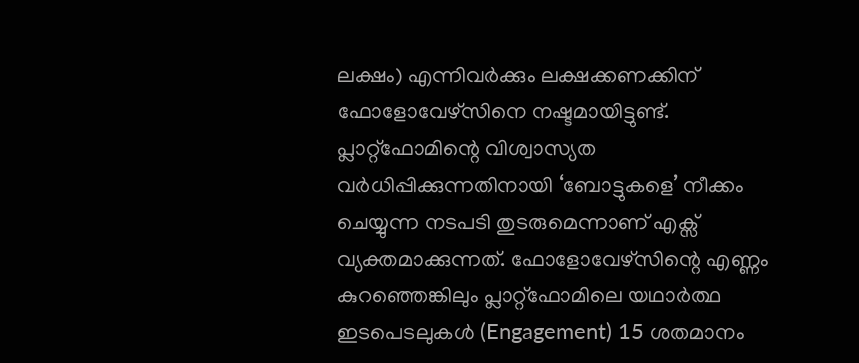ലക്ഷം) എന്നിവർക്കും ലക്ഷക്കണക്കിന് ഫോളോവേഴ്സിനെ നഷ്ടമായിട്ടുണ്ട്.
പ്ലാറ്റ്ഫോമിന്റെ വിശ്വാസ്യത വർധിപ്പിക്കുന്നതിനായി ‘ബോട്ടുകളെ’ നീക്കം ചെയ്യുന്ന നടപടി തുടരുമെന്നാണ് എക്സ് വ്യക്തമാക്കുന്നത്. ഫോളോവേഴ്സിന്റെ എണ്ണം കുറഞ്ഞെങ്കിലും പ്ലാറ്റ്ഫോമിലെ യഥാർത്ഥ ഇടപെടലുകൾ (Engagement) 15 ശതമാനം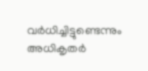വർധിച്ചിട്ടുണ്ടെന്നും അധികൃതർ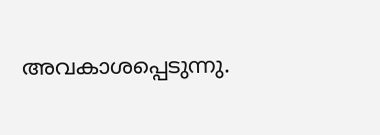അവകാശപ്പെടുന്നു.